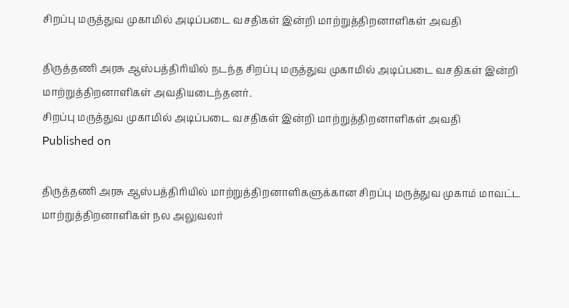சிறப்பு மருத்துவ முகாமில் அடிப்படை வசதிகள் இன்றி மாற்றுத்திறனாளிகள் அவதி

திருத்தணி அரசு ஆஸ்பத்திரியில் நடந்த சிறப்பு மருத்துவ முகாமில் அடிப்படை வசதிகள் இன்றி மாற்றுத்திறனாளிகள் அவதியடைந்தனர்.
சிறப்பு மருத்துவ முகாமில் அடிப்படை வசதிகள் இன்றி மாற்றுத்திறனாளிகள் அவதி
Published on

திருத்தணி அரசு ஆஸ்பத்திரியில் மாற்றுத்திறனாளிகளுக்கான சிறப்பு மருத்துவ முகாம் மாவட்ட மாற்றுத்திறனாளிகள் நல அலுவலர்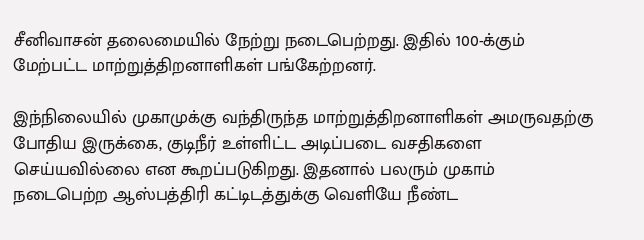சீனிவாசன் தலைமையில் நேற்று நடைபெற்றது. இதில் 100-க்கும் மேற்பட்ட மாற்றுத்திறனாளிகள் பங்கேற்றனர்.

இந்நிலையில் முகாமுக்கு வந்திருந்த மாற்றுத்திறனாளிகள் அமருவதற்கு போதிய இருக்கை, குடிநீர் உள்ளிட்ட அடிப்படை வசதிகளை செய்யவில்லை என கூறப்படுகிறது. இதனால் பலரும் முகாம் நடைபெற்ற ஆஸ்பத்திரி கட்டிடத்துக்கு வெளியே நீண்ட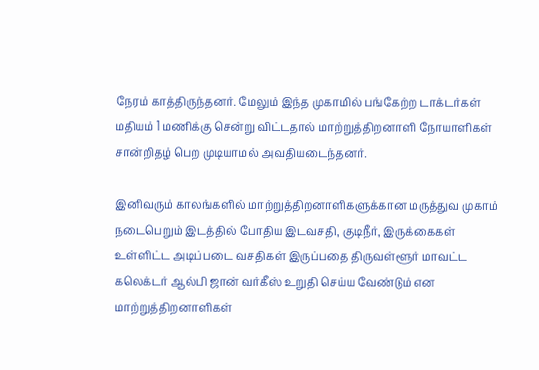நேரம் காத்திருந்தனர். மேலும் இந்த முகாமில் பங்கேற்ற டாக்டர்கள் மதியம் 1 மணிக்கு சென்று விட்டதால் மாற்றுத்திறனாளி நோயாளிகள் சான்றிதழ் பெற முடியாமல் அவதியடைந்தனர்.

இனிவரும் காலங்களில் மாற்றுத்திறனாளிகளுக்கான மருத்துவ முகாம் நடைபெறும் இடத்தில் போதிய இடவசதி, குடிநீர், இருக்கைகள் உள்ளிட்ட அடிப்படை வசதிகள் இருப்பதை திருவள்ளூர் மாவட்ட கலெக்டர் ஆல்பி ஜான் வர்கீஸ் உறுதி செய்ய வேண்டும் என மாற்றுத்திறனாளிகள்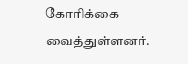கோரிக்கை வைத்துள்ளனர்.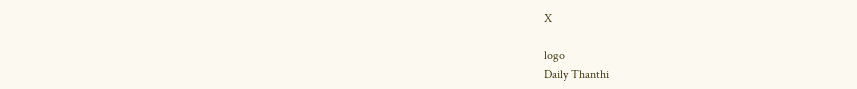X

logo
Daily Thanthi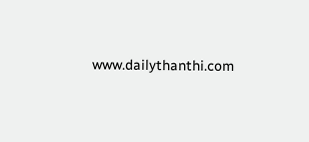www.dailythanthi.com